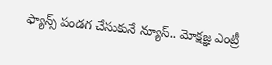ఫ్యాన్స్ పండగ చేసుకునే న్యూస్.. మోక్షజ్ఞ ఎంట్రీ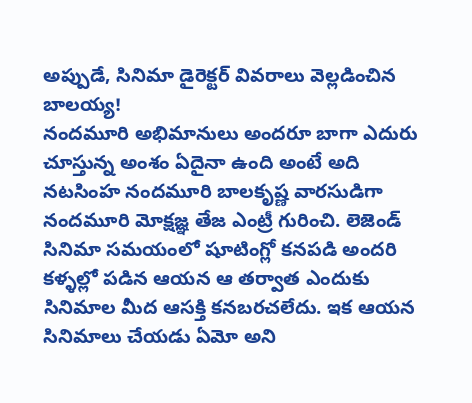అప్పుడే, సినిమా డైరెక్టర్ వివరాలు వెల్లడించిన బాలయ్య!
నందమూరి అభిమానులు అందరూ బాగా ఎదురు చూస్తున్న అంశం ఏదైనా ఉంది అంటే అది నటసింహ నందమూరి బాలకృష్ణ వారసుడిగా నందమూరి మోక్షజ్ఞ తేజ ఎంట్రీ గురించి. లెజెండ్ సినిమా సమయంలో షూటింగ్లో కనపడి అందరి కళ్ళల్లో పడిన ఆయన ఆ తర్వాత ఎందుకు సినిమాల మీద ఆసక్తి కనబరచలేదు. ఇక ఆయన సినిమాలు చేయడు ఏమో అని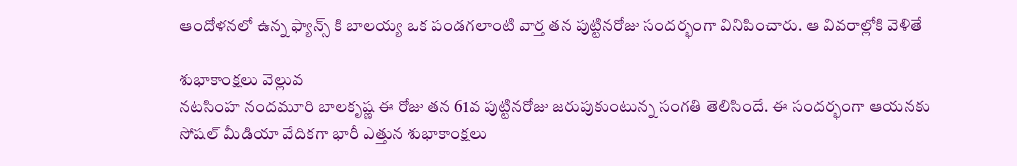ఆందోళనలో ఉన్న ఫ్యాన్స్ కి బాలయ్య ఒక పండగలాంటి వార్త తన పుట్టినరోజు సందర్భంగా వినిపించారు. ఆ వివరాల్లోకి వెళితే

శుభాకాంక్షలు వెల్లువ
నటసింహ నందమూరి బాలకృష్ణ ఈ రోజు తన 61వ పుట్టినరోజు జరుపుకుంటున్న సంగతి తెలిసిందే. ఈ సందర్భంగా ఆయనకు సోషల్ మీడియా వేదికగా భారీ ఎత్తున శుభాకాంక్షలు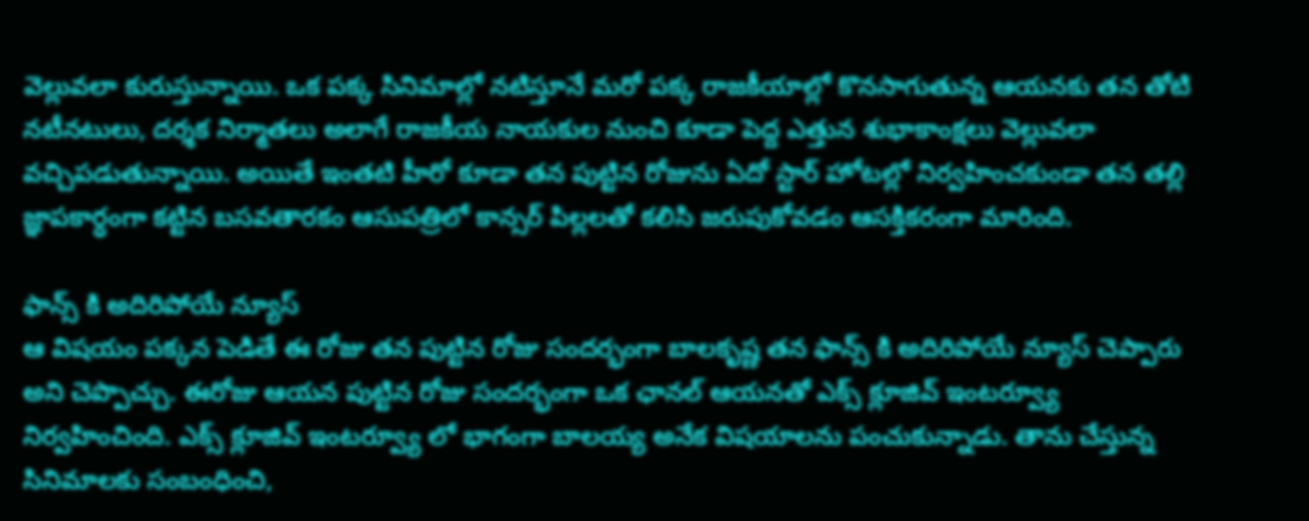వెల్లువలా కురుస్తున్నాయి. ఒక పక్క సినిమాల్లో నటిస్తూనే మరో పక్క రాజకీయాల్లో కొనసాగుతున్న ఆయనకు తన తోటి నటీనటులు, దర్శక నిర్మాతలు అలాగే రాజకీయ నాయకుల నుంచి కూడా పెద్ద ఎత్తున శుభాకాంక్షలు వెల్లువలా వచ్చిపడుతున్నాయి. అయితే ఇంతటి హీరో కూడా తన పుట్టిన రోజును ఏదో స్టార్ హోటల్లో నిర్వహించకుండా తన తల్లి జ్ఞాపకార్ధంగా కట్టిన బసవతారకం ఆసుపత్రిలో కాన్సర్ పిల్లలతో కలిసి జరుపుకోవడం ఆసక్తికరంగా మారింది.

ఫాన్స్ కి అదిరిపోయే న్యూస్
ఆ విషయం పక్కన పెడితే ఈ రోజు తన పుట్టిన రోజు సందర్భంగా బాలకృష్ణ తన ఫాన్స్ కి అదిరిపోయే న్యూస్ చెప్పారు అని చెప్పొచ్చు. ఈరోజు ఆయన పుట్టిన రోజు సందర్భంగా ఒక ఛానల్ ఆయనతో ఎక్స్ క్లూజివ్ ఇంటర్వ్యూ నిర్వహించింది. ఎక్స్ క్లూజివ్ ఇంటర్వ్యూ లో భాగంగా బాలయ్య అనేక విషయాలను పంచుకున్నాడు. తాను చేస్తున్న సినిమాలకు సంబంధించి,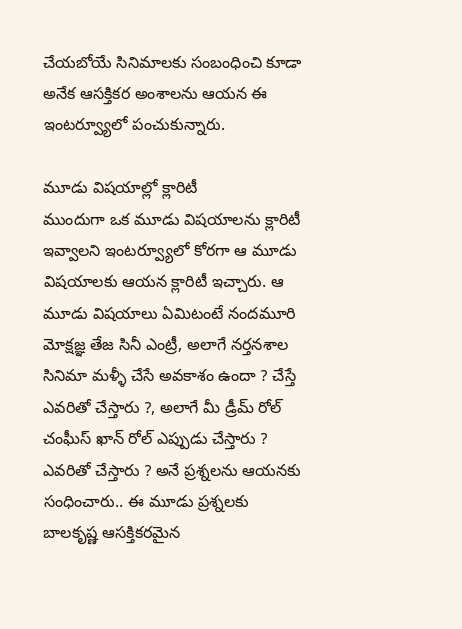చేయబోయే సినిమాలకు సంబంధించి కూడా అనేక ఆసక్తికర అంశాలను ఆయన ఈ ఇంటర్వ్యూలో పంచుకున్నారు.

మూడు విషయాల్లో క్లారిటీ
ముందుగా ఒక మూడు విషయాలను క్లారిటీ ఇవ్వాలని ఇంటర్వ్యూలో కోరగా ఆ మూడు విషయాలకు ఆయన క్లారిటీ ఇచ్చారు. ఆ మూడు విషయాలు ఏమిటంటే నందమూరి మోక్షజ్ఞ తేజ సినీ ఎంట్రీ, అలాగే నర్తనశాల సినిమా మళ్ళీ చేసే అవకాశం ఉందా ? చేస్తే ఎవరితో చేస్తారు ?, అలాగే మీ డ్రీమ్ రోల్ చంఘీస్ ఖాన్ రోల్ ఎప్పుడు చేస్తారు ? ఎవరితో చేస్తారు ? అనే ప్రశ్నలను ఆయనకు సంధించారు.. ఈ మూడు ప్రశ్నలకు బాలకృష్ణ ఆసక్తికరమైన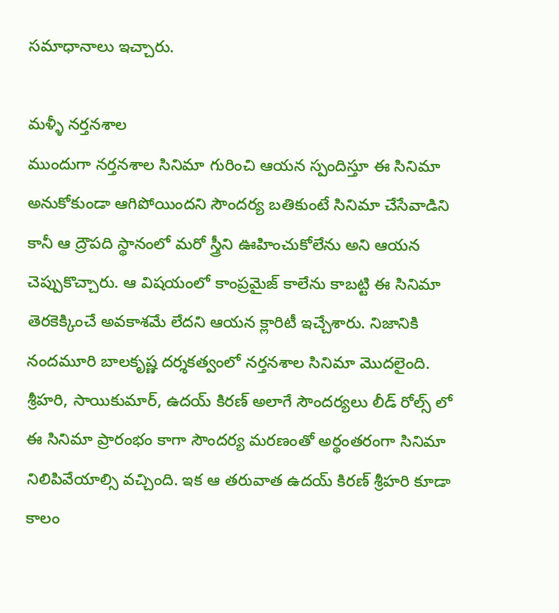సమాధానాలు ఇచ్చారు.

మళ్ళీ నర్తనశాల
ముందుగా నర్తనశాల సినిమా గురించి ఆయన స్పందిస్తూ ఈ సినిమా అనుకోకుండా ఆగిపోయిందని సౌందర్య బతికుంటే సినిమా చేసేవాడిని కానీ ఆ ద్రౌపది స్థానంలో మరో స్త్రీని ఊహించుకోలేను అని ఆయన చెప్పుకొచ్చారు. ఆ విషయంలో కాంప్రమైజ్ కాలేను కాబట్టి ఈ సినిమా తెరకెక్కించే అవకాశమే లేదని ఆయన క్లారిటీ ఇచ్చేశారు. నిజానికి నందమూరి బాలకృష్ణ దర్శకత్వంలో నర్తనశాల సినిమా మొదలైంది. శ్రీహరి, సాయికుమార్, ఉదయ్ కిరణ్ అలాగే సౌందర్యలు లీడ్ రోల్స్ లో ఈ సినిమా ప్రారంభం కాగా సౌందర్య మరణంతో అర్థంతరంగా సినిమా నిలిపివేయాల్సి వచ్చింది. ఇక ఆ తరువాత ఉదయ్ కిరణ్ శ్రీహరి కూడా కాలం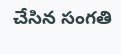చేసిన సంగతి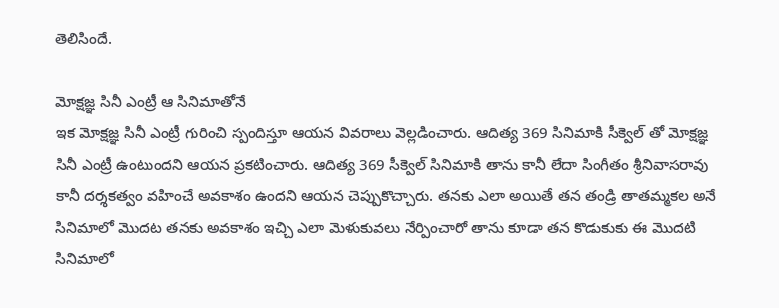తెలిసిందే.

మోక్షజ్ఞ సినీ ఎంట్రీ ఆ సినిమాతోనే
ఇక మోక్షజ్ఞ సినీ ఎంట్రీ గురించి స్పందిస్తూ ఆయన వివరాలు వెల్లడించారు. ఆదిత్య 369 సినిమాకి సీక్వెల్ తో మోక్షజ్ఞ సినీ ఎంట్రీ ఉంటుందని ఆయన ప్రకటించారు. ఆదిత్య 369 సీక్వెల్ సినిమాకి తాను కానీ లేదా సింగీతం శ్రీనివాసరావు కానీ దర్శకత్వం వహించే అవకాశం ఉందని ఆయన చెప్పుకొచ్చారు. తనకు ఎలా అయితే తన తండ్రి తాతమ్మకల అనే సినిమాలో మొదట తనకు అవకాశం ఇచ్చి ఎలా మెళుకువలు నేర్పించారో తాను కూడా తన కొడుకుకు ఈ మొదటి సినిమాలో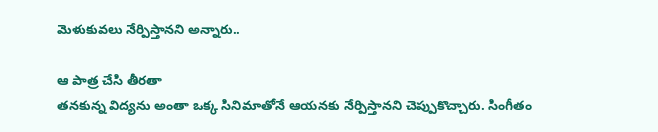మెళుకువలు నేర్పిస్తానని అన్నారు..

ఆ పాత్ర చేసి తీరతా
తనకున్న విద్యను అంతా ఒక్క సినిమాతోనే ఆయనకు నేర్పిస్తానని చెప్పుకొచ్చారు. సింగీతం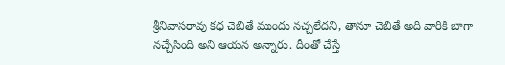శ్రీనివాసరావు కధ చెబితే ముందు నచ్చలేదని, తానూ చెబితే అది వారికి బాగా నచ్చేసింది అని ఆయన అన్నారు. దీంతో చేస్తే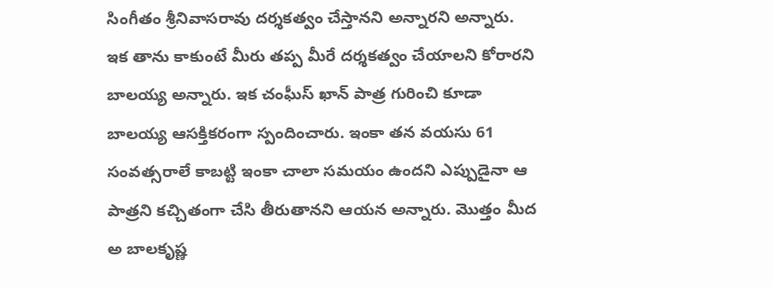సింగీతం శ్రీనివాసరావు దర్శకత్వం చేస్తానని అన్నారని అన్నారు. ఇక తాను కాకుంటే మీరు తప్ప మీరే దర్శకత్వం చేయాలని కోరారని బాలయ్య అన్నారు. ఇక చంఘీస్ ఖాన్ పాత్ర గురించి కూడా బాలయ్య ఆసక్తికరంగా స్పందించారు. ఇంకా తన వయసు 61 సంవత్సరాలే కాబట్టి ఇంకా చాలా సమయం ఉందని ఎప్పుడైనా ఆ పాత్రని కచ్చితంగా చేసి తీరుతానని ఆయన అన్నారు. మొత్తం మీద అ బాలకృష్ణ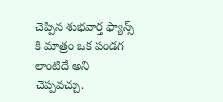చెప్పిన శుభవార్త ఫ్యాన్స్ కి మాత్రం ఒక పండగ లాంటిదే అని చెప్పవచ్చు.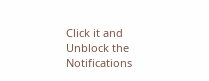Click it and Unblock the Notifications